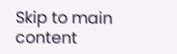Skip to main content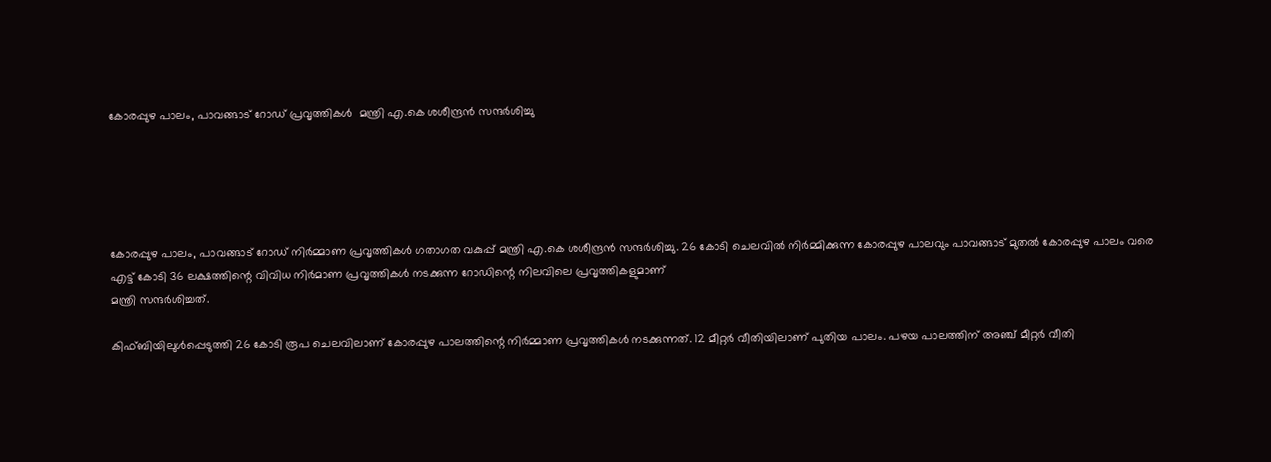കോരപ്പുഴ പാലം, പാവങ്ങാട് റോഡ് പ്രവൃത്തികള്‍  മന്ത്രി എ.കെ ശശീന്ദ്രന്‍ സന്ദര്‍ശിച്ചു





കോരപ്പുഴ പാലം, പാവങ്ങാട് റോഡ് നിര്‍മ്മാണ പ്രവൃത്തികള്‍ ഗതാഗത വകുപ്പ് മന്ത്രി എ.കെ ശശീന്ദ്രന്‍ സന്ദര്‍ശിച്ചു. 26 കോടി ചെലവില്‍ നിര്‍മ്മിക്കുന്ന കോരപ്പുഴ പാലവും പാവങ്ങാട് മുതല്‍ കോരപ്പുഴ പാലം വരെ എട്ട് കോടി 36 ലക്ഷത്തിന്റെ വിവിധ നിര്‍മാണ പ്രവൃത്തികള്‍ നടക്കുന്ന റോഡിന്റെ നിലവിലെ പ്രവൃത്തികളുമാണ്
മന്ത്രി സന്ദര്‍ശിച്ചത്.

കിഫ്ബിയിലുള്‍പ്പെടുത്തി 26 കോടി രൂപ ചെലവിലാണ് കോരപ്പുഴ പാലത്തിന്റെ നിര്‍മ്മാണ പ്രവൃത്തികള്‍ നടക്കുന്നത്. 12 മീറ്റര്‍ വീതിയിലാണ് പുതിയ പാലം. പഴയ പാലത്തിന് അഞ്ച് മീറ്റര്‍ വീതി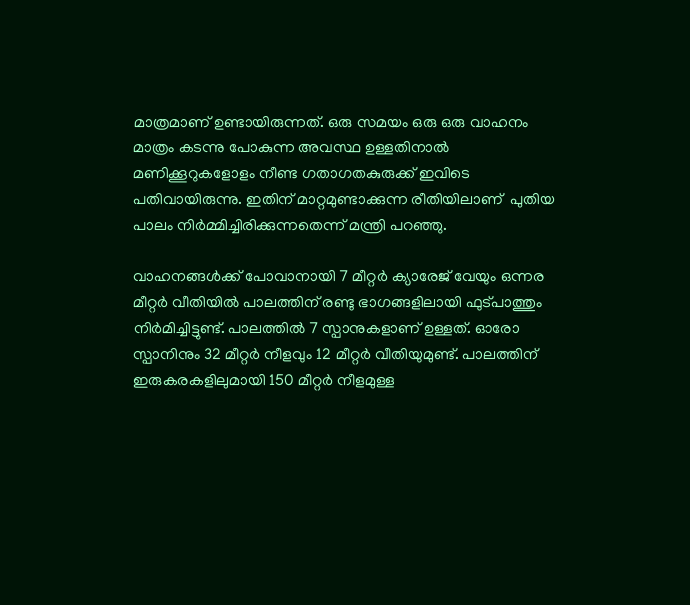മാത്രമാണ് ഉണ്ടായിരുന്നത്. ഒരു സമയം ഒരു ഒരു വാഹനം മാത്രം കടന്നു പോകുന്ന അവസ്ഥ ഉള്ളതിനാല്‍ മണിക്കൂറുകളോളം നീണ്ട ഗതാഗതകുരുക്ക് ഇവിടെ പതിവായിരുന്നു. ഇതിന് മാറ്റമുണ്ടാക്കുന്ന രീതിയിലാണ്  പുതിയ  പാലം നിര്‍മ്മിച്ചിരിക്കുന്നതെന്ന് മന്ത്രി പറഞ്ഞു.

വാഹനങ്ങള്‍ക്ക് പോവാനായി 7 മീറ്റര്‍ ക്യാരേജ് വേയും ഒന്നര മീറ്റര്‍ വീതിയില്‍ പാലത്തിന് രണ്ടു ഭാഗങ്ങളിലായി ഫുട്പാത്തും നിര്‍മിച്ചിട്ടുണ്ട്. പാലത്തില്‍ 7 സ്പാനുകളാണ് ഉള്ളത്. ഓരോ സ്പാനിനും 32 മീറ്റര്‍ നീളവും 12 മീറ്റര്‍ വീതിയുമുണ്ട്. പാലത്തിന്  ഇരുകരകളിലുമായി 150 മീറ്റര്‍ നീളമുള്ള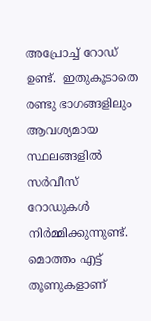അപ്രോച്ച് റോഡ് ഉണ്ട്.  ഇതുകൂടാതെ രണ്ടു ഭാഗങ്ങളിലും ആവശ്യമായ സ്ഥലങ്ങളില്‍ സര്‍വീസ് റോഡുകള്‍ നിര്‍മ്മിക്കുന്നുണ്ട്. മൊത്തം എട്ട് തൂണുകളാണ്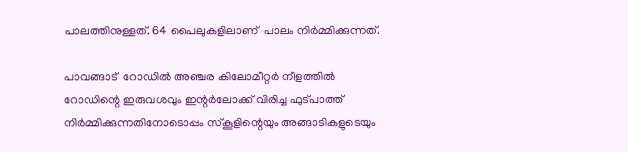പാലത്തിനുള്ളത്. 64 പൈലുകളിലാണ്  പാലം നിര്‍മ്മിക്കുന്നത്.

പാവങ്ങാട്  റോഡില്‍ അഞ്ചര കിലോമീറ്റര്‍ നീളത്തില്‍ റോഡിന്റെ ഇരുവശവും ഇന്റര്‍ലോക്ക് വിരിച്ച ഫുട്പാത്ത് നിര്‍മ്മിക്കുന്നതിനോടൊപ്പം സ്‌കൂളിന്റെയും അങ്ങാടികളുടെയും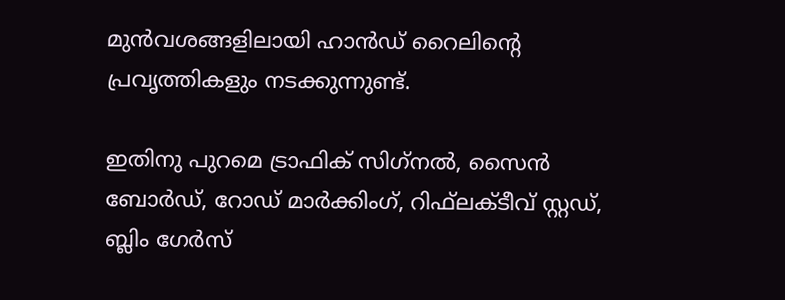മുന്‍വശങ്ങളിലായി ഹാന്‍ഡ് റൈലിന്റെ പ്രവൃത്തികളും നടക്കുന്നുണ്ട്.

ഇതിനു പുറമെ ട്രാഫിക് സിഗ്‌നല്‍, സൈന്‍ ബോര്‍ഡ്, റോഡ് മാര്‍ക്കിംഗ്, റിഫ്‌ലക്ടീവ് സ്റ്റഡ്, ബ്ലിം ഗേര്‍സ്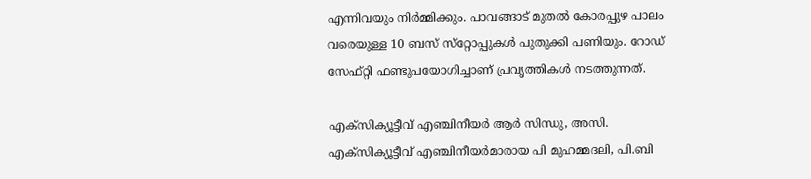എന്നിവയും നിര്‍മ്മിക്കും. പാവങ്ങാട് മുതല്‍ കോരപ്പുഴ പാലം വരെയുള്ള 10 ബസ് സ്‌റ്റോപ്പുകള്‍ പുതുക്കി പണിയും. റോഡ് സേഫ്റ്റി ഫണ്ടുപയോഗിച്ചാണ് പ്രവൃത്തികള്‍ നടത്തുന്നത്.

എക്‌സിക്യൂട്ടീവ് എഞ്ചിനീയര്‍ ആര്‍ സിന്ധു, അസി.  എക്‌സിക്യൂട്ടീവ് എഞ്ചിനീയര്‍മാരായ പി മുഹമ്മദലി, പി.ബി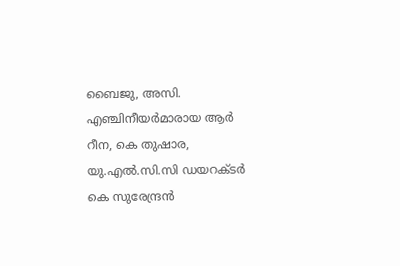ബൈജു, അസി.  എഞ്ചിനീയര്‍മാരായ ആര്‍ റീന, കെ തുഷാര, യു.എല്‍.സി.സി ഡയറക്ടര്‍ കെ സുരേന്ദ്രന്‍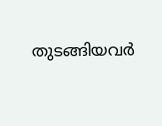തുടങ്ങിയവര്‍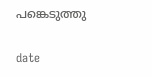പങ്കെടുത്തു

date